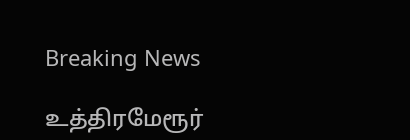Breaking News

உத்திரமேரூர்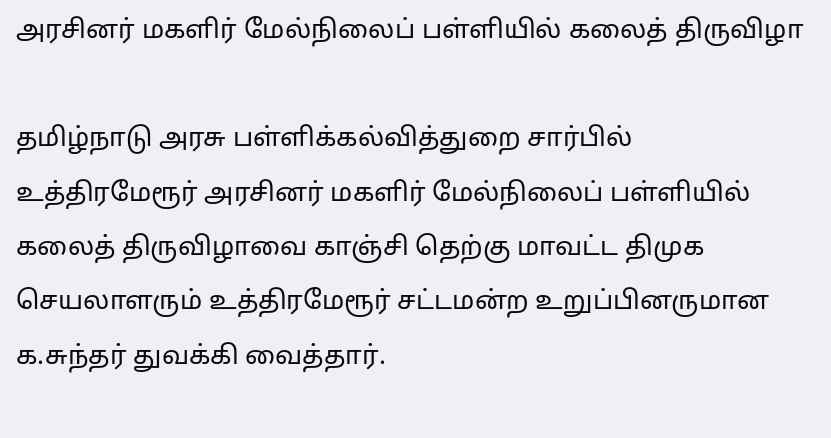அரசினர் மகளிர் மேல்நிலைப் பள்ளியில் கலைத் திருவிழா

தமிழ்நாடு அரசு பள்ளிக்கல்வித்துறை சார்பில் உத்திரமேரூர் அரசினர் மகளிர் மேல்நிலைப் பள்ளியில் கலைத் திருவிழாவை காஞ்சி தெற்கு மாவட்ட திமுக செயலாளரும் உத்திரமேரூர் சட்டமன்ற உறுப்பினருமான க.சுந்தர் துவக்கி வைத்தார்.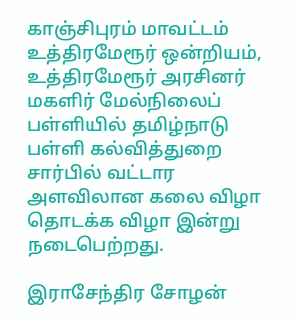காஞ்சிபுரம் மாவட்டம் உத்திரமேரூர் ஒன்றியம், உத்திரமேரூர் அரசினர் மகளிர் மேல்நிலைப் பள்ளியில் தமிழ்நாடு பள்ளி கல்வித்துறை சார்பில் வட்டார அளவிலான கலை விழா தொடக்க விழா இன்று நடைபெற்றது.

இராசேந்திர சோழன்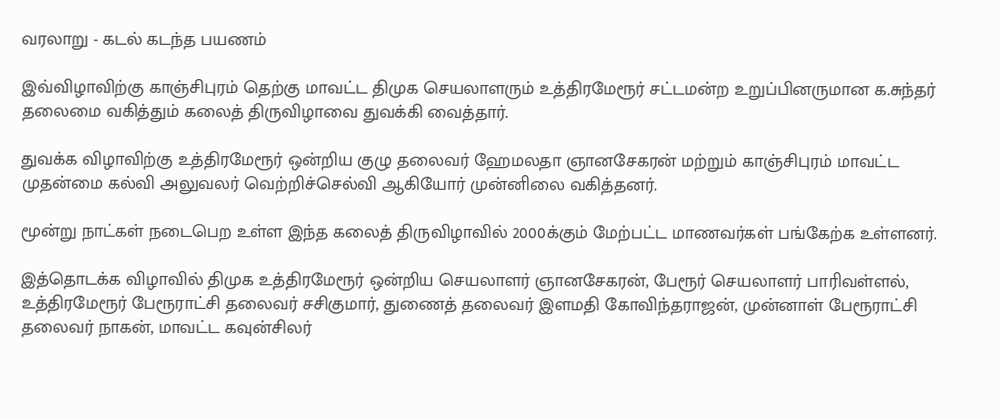வரலாறு - கடல் கடந்த பயணம்

இவ்விழாவிற்கு காஞ்சிபுரம் தெற்கு மாவட்ட திமுக செயலாளரும் உத்திரமேரூர் சட்டமன்ற உறுப்பினருமான க.சுந்தர் தலைமை வகித்தும் கலைத் திருவிழாவை துவக்கி வைத்தார்.

துவக்க விழாவிற்கு உத்திரமேரூர் ஒன்றிய குழு தலைவர் ஹேமலதா ஞானசேகரன் மற்றும் காஞ்சிபுரம் மாவட்ட முதன்மை கல்வி அலுவலர் வெற்றிச்செல்வி ஆகியோர் முன்னிலை வகித்தனர்.

மூன்று நாட்கள் நடைபெற உள்ள இந்த கலைத் திருவிழாவில் 2000க்கும் மேற்பட்ட மாணவர்கள் பங்கேற்க உள்ளனர்.

இத்தொடக்க விழாவில் திமுக உத்திரமேரூர் ஒன்றிய செயலாளர் ஞானசேகரன், பேரூர் செயலாளர் பாரிவள்ளல், உத்திரமேரூர் பேரூராட்சி தலைவர் சசிகுமார், துணைத் தலைவர் இளமதி கோவிந்தராஜன், முன்னாள் பேரூராட்சி தலைவர் நாகன், மாவட்ட கவுன்சிலர்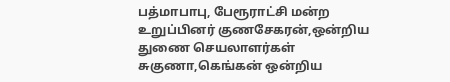பத்மாபாபு, பேரூராட்சி மன்ற உறுப்பினர் குணசேகரன்,ஒன்றிய துணை செயலாளர்கள் சுகுணா,கெங்கன் ஒன்றிய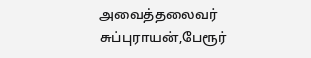அவைத்தலைவர் சுப்புராயன்,பேரூர்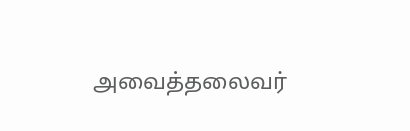அவைத்தலைவர்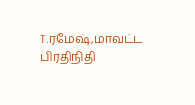T.ரமேஷ்,மாவட்ட பிரதிநிதி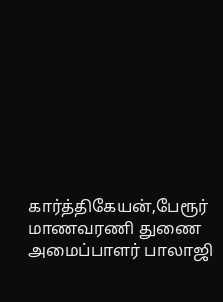கார்த்திகேயன்,பேரூர் மாணவரணி துணை அமைப்பாளர் பாலாஜி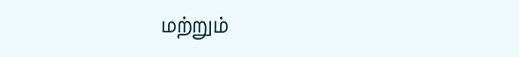மற்றும்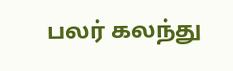பலர் கலந்து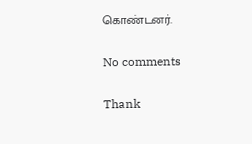கொண்டனர்.

No comments

Thank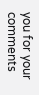you for your comments